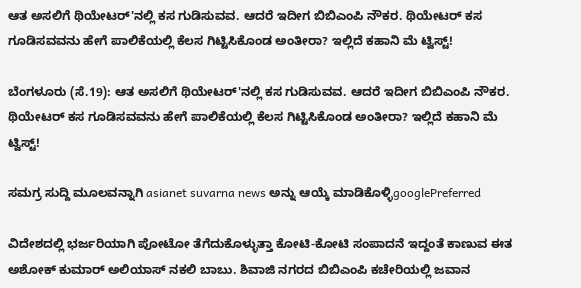ಆತ ಅಸಲಿಗೆ ಥಿಯೇಟರ್'ನಲ್ಲಿ ಕಸ ಗುಡಿಸುವವ. ಆದರೆ ಇದೀಗ ಬಿಬಿಎಂಪಿ ನೌಕರ. ಥಿಯೇಟರ್ ಕಸ ಗೂಡಿಸವವನು ಹೇಗೆ ಪಾಲಿಕೆಯಲ್ಲಿ ಕೆಲಸ ಗಿಟ್ಟಿಸಿಕೊಂಡ ಅಂತೀರಾ? ಇಲ್ಲಿದೆ ಕಹಾನಿ ಮೆ ಟ್ವಿಸ್ಟ್!

ಬೆಂಗಳೂರು (ಸೆ.19): ಆತ ಅಸಲಿಗೆ ಥಿಯೇಟರ್'ನಲ್ಲಿ ಕಸ ಗುಡಿಸುವವ. ಆದರೆ ಇದೀಗ ಬಿಬಿಎಂಪಿ ನೌಕರ. ಥಿಯೇಟರ್ ಕಸ ಗೂಡಿಸವವನು ಹೇಗೆ ಪಾಲಿಕೆಯಲ್ಲಿ ಕೆಲಸ ಗಿಟ್ಟಿಸಿಕೊಂಡ ಅಂತೀರಾ? ಇಲ್ಲಿದೆ ಕಹಾನಿ ಮೆ ಟ್ವಿಸ್ಟ್!

ಸಮಗ್ರ ಸುದ್ದಿ ಮೂಲವನ್ನಾಗಿ asianet suvarna news ಅನ್ನು ಆಯ್ಕೆ ಮಾಡಿಕೊಳ್ಳಿgooglePreferred

ವಿದೇಶದಲ್ಲಿ ಭರ್ಜರಿಯಾಗಿ ಪೋಟೋ ತೆಗೆದುಕೊಳ್ಳುತ್ತಾ ಕೋಟಿ-ಕೋಟಿ ಸಂಪಾದನೆ ಇದ್ದಂತೆ ಕಾಣುವ ಈತ ಅಶೋಕ್ ಕುಮಾರ್ ಅಲಿಯಾಸ್ ನಕಲಿ ಬಾಬು. ಶಿವಾಜಿ ನಗರದ ಬಿಬಿಎಂಪಿ ಕಚೇರಿಯಲ್ಲಿ ಜವಾನ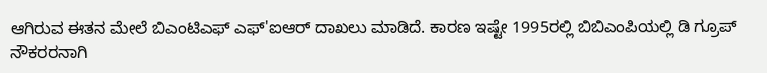ಆಗಿರುವ ಈತನ ಮೇಲೆ ಬಿಎಂಟಿಎಫ್ ಎಫ್'ಐಆರ್ ದಾಖಲು ಮಾಡಿದೆ. ಕಾರಣ ಇಷ್ಟೇ 1995ರಲ್ಲಿ ಬಿಬಿಎಂಪಿಯಲ್ಲಿ ಡಿ ಗ್ರೂಪ್ ನೌಕರರನಾಗಿ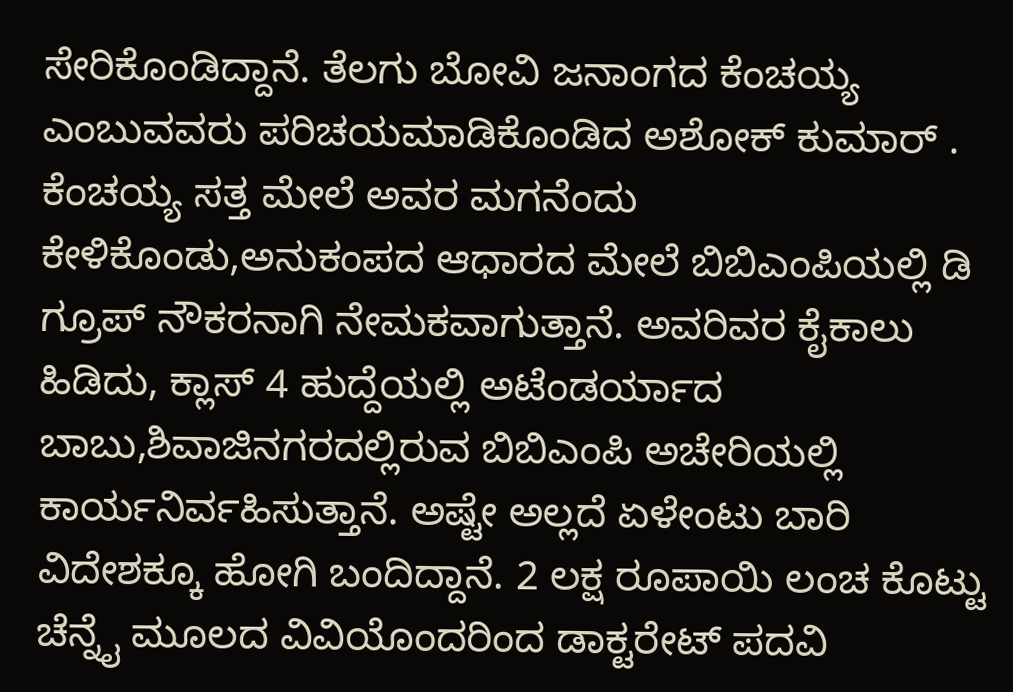ಸೇರಿಕೊಂಡಿದ್ದಾನೆ. ತೆಲಗು ಬೋವಿ ಜನಾಂಗದ ಕೆಂಚಯ್ಯ ಎಂಬುವವರು ಪರಿಚಯಮಾಡಿಕೊಂಡಿದ ಅಶೋಕ್ ಕುಮಾರ್ . ಕೆಂಚಯ್ಯ ಸತ್ತ ಮೇಲೆ ಅವರ ಮಗನೆಂದು ಕೇಳಿಕೊಂಡು,ಅನುಕಂಪದ ಆಧಾರದ ಮೇಲೆ ಬಿಬಿಎಂಪಿಯಲ್ಲಿ ಡಿ ಗ್ರೂಪ್ ನೌಕರನಾಗಿ ನೇಮಕವಾಗುತ್ತಾನೆ. ಅವರಿವರ ಕೈಕಾಲು ಹಿಡಿದು, ಕ್ಲಾಸ್ 4 ಹುದ್ದೆಯಲ್ಲಿ ಅಟೆಂಡರ್ಯಾದ ಬಾಬು,ಶಿವಾಜಿನಗರದಲ್ಲಿರುವ ಬಿಬಿಎಂಪಿ ಅಚೇರಿಯಲ್ಲಿ ಕಾರ್ಯನಿರ್ವಹಿಸುತ್ತಾನೆ. ಅಷ್ಟೇ ಅಲ್ಲದೆ ಏಳೇಂಟು ಬಾರಿ ವಿದೇಶಕ್ಕೂ ಹೋಗಿ ಬಂದಿದ್ದಾನೆ. 2 ಲಕ್ಷ ರೂಪಾಯಿ ಲಂಚ ಕೊಟ್ಟು ಚೆನ್ನೈ ಮೂಲದ ವಿವಿಯೊಂದರಿಂದ ಡಾಕ್ಟರೇಟ್ ಪದವಿ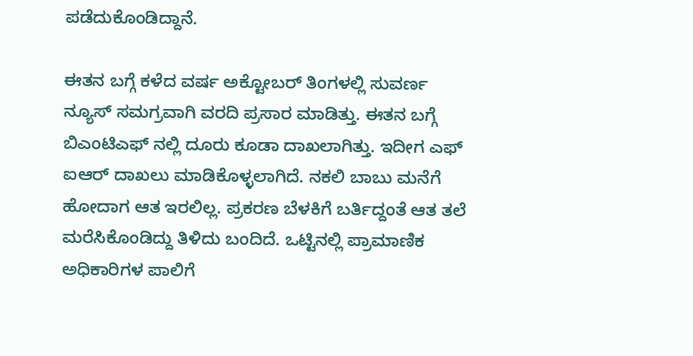ಪಡೆದುಕೊಂಡಿದ್ದಾನೆ.

ಈತನ ಬಗ್ಗೆ ಕಳೆದ ವರ್ಷ ಅಕ್ಟೋಬರ್ ತಿಂಗಳಲ್ಲಿ ಸುವರ್ಣ ನ್ಯೂಸ್ ಸಮಗ್ರವಾಗಿ ವರದಿ ಪ್ರಸಾರ ಮಾಡಿತ್ತು. ಈತನ ಬಗ್ಗೆ ಬಿಎಂಟಿಎಫ್ ನಲ್ಲಿ ದೂರು ಕೂಡಾ ದಾಖಲಾಗಿತ್ತು. ಇದೀಗ ಎಫ್ ಐಆರ್ ದಾಖಲು ಮಾಡಿಕೊಳ್ಳಲಾಗಿದೆ. ನಕಲಿ ಬಾಬು ಮನೆಗೆ ಹೋದಾಗ ಆತ ಇರಲಿಲ್ಲ. ಪ್ರಕರಣ ಬೆಳಕಿಗೆ ಬರ್ತಿದ್ದಂತೆ ಆತ ತಲೆ ಮರೆಸಿಕೊಂಡಿದ್ದು ತಿಳಿದು ಬಂದಿದೆ. ಒಟ್ಟಿನಲ್ಲಿ ಪ್ರಾಮಾಣಿಕ ಅಧಿಕಾರಿಗಳ ಪಾಲಿಗೆ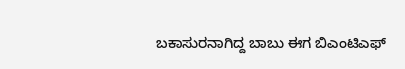ಬಕಾಸುರನಾಗಿದ್ದ ಬಾಬು ಈಗ ಬಿಎಂಟಿಎಫ್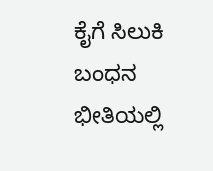ಕೈಗೆ ಸಿಲುಕಿ ಬಂಧನ ಭೀತಿಯಲ್ಲಿ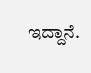ಇದ್ದಾನೆ.